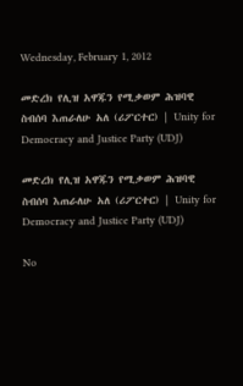Wednesday, February 1, 2012

መድረክ የሊዝ አዋጁን የሚቃወም ሕዝባዊ ስብሰባ እጠራለሁ አለ (ሪፖርተር) | Unity for Democracy and Justice Party (UDJ)

መድረክ የሊዝ አዋጁን የሚቃወም ሕዝባዊ ስብሰባ እጠራለሁ አለ (ሪፖርተር) | Unity for Democracy and Justice Party (UDJ)

No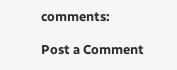comments:

Post a Comment